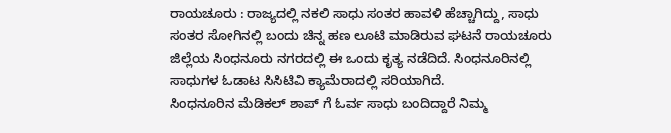ರಾಯಚೂರು : ರಾಜ್ಯದಲ್ಲಿ ನಕಲಿ ಸಾಧು ಸಂತರ ಹಾವಳಿ ಹೆಚ್ಚಾಗಿದ್ದು, ಸಾಧು ಸಂತರ ಸೋಗಿನಲ್ಲಿ ಬಂದು ಚಿನ್ನ ಹಣ ಲೂಟಿ ಮಾಡಿರುವ ಘಟನೆ ರಾಯಚೂರು ಜಿಲ್ಲೆಯ ಸಿಂಧನೂರು ನಗರದಲ್ಲಿ ಈ ಒಂದು ಕೃತ್ಯ ನಡೆದಿದೆ. ಸಿಂಧನೂರಿನಲ್ಲಿ ಸಾಧುಗಳ ಓಡಾಟ ಸಿಸಿಟಿವಿ ಕ್ಯಾಮೆರಾದಲ್ಲಿ ಸರಿಯಾಗಿದೆ.
ಸಿಂಧನೂರಿನ ಮೆಡಿಕಲ್ ಶಾಪ್ ಗೆ ಓರ್ವ ಸಾಧು ಬಂದಿದ್ದಾರೆ ನಿಮ್ಮ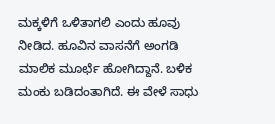ಮಕ್ಕಳಿಗೆ ಒಳಿತಾಗಲಿ ಎಂದು ಹೂವು ನೀಡಿದ. ಹೂವಿನ ವಾಸನೆಗೆ ಅಂಗಡಿ ಮಾಲಿಕ ಮೂರ್ಛೆ ಹೋಗಿದ್ದಾನೆ. ಬಳಿಕ ಮಂಕು ಬಡಿದಂತಾಗಿದೆ. ಈ ವೇಳೆ ಸಾಧು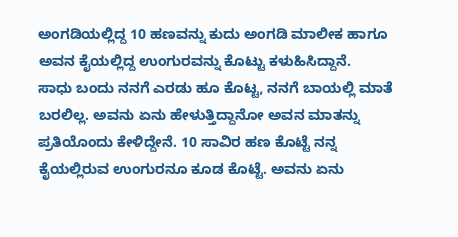ಅಂಗಡಿಯಲ್ಲಿದ್ದ 10 ಹಣವನ್ನು ಕುದು ಅಂಗಡಿ ಮಾಲೀಕ ಹಾಗೂ ಅವನ ಕೈಯಲ್ಲಿದ್ದ ಉಂಗುರವನ್ನು ಕೊಟ್ಟು ಕಳುಹಿಸಿದ್ದಾನೆ.
ಸಾಧು ಬಂದು ನನಗೆ ಎರಡು ಹೂ ಕೊಟ್ಟ, ನನಗೆ ಬಾಯಲ್ಲಿ ಮಾತೆ ಬರಲಿಲ್ಲ. ಅವನು ಏನು ಹೇಳುತ್ತಿದ್ದಾನೋ ಅವನ ಮಾತನ್ನು ಪ್ರತಿಯೊಂದು ಕೇಳಿದ್ದೇನೆ. 10 ಸಾವಿರ ಹಣ ಕೊಟ್ಟೆ ನನ್ನ ಕೈಯಲ್ಲಿರುವ ಉಂಗುರನೂ ಕೂಡ ಕೊಟ್ಟೆ. ಅವನು ಏನು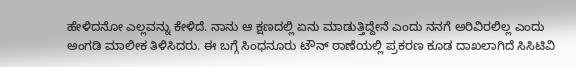ಹೇಳಿದನೋ ಎಲ್ಲವನ್ನು ಕೇಳಿದೆ. ನಾನು ಆ ಕ್ಷಣದಲ್ಲಿ ಏನು ಮಾಡುತ್ತಿದ್ದೇನೆ ಎಂದು ನನಗೆ ಅರಿವಿರಲಿಲ್ಲ ಎಂದು ಅಂಗಡಿ ಮಾಲೀಕ ತಿಳಿಸಿದರು. ಈ ಬಗ್ಗೆ ಸಿಂಧನೂರು ಟೌನ್ ಠಾಣೆಯಲ್ಲಿ ಪ್ರಕರಣ ಕೂಡ ದಾಖಲಾಗಿದೆ ಸಿಸಿಟಿವಿ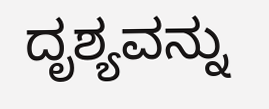ದೃಶ್ಯವನ್ನು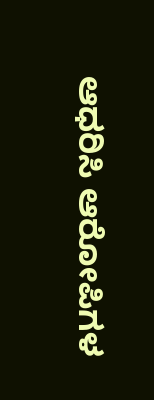ಆಧರಿಸಿ ಆರೋಪಿಗಳ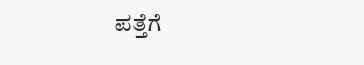ಪತ್ತೆಗೆ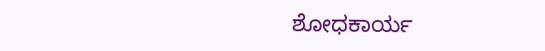ಶೋಧಕಾರ್ಯ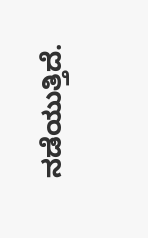ನಡೆಯುತ್ತಿದೆ.